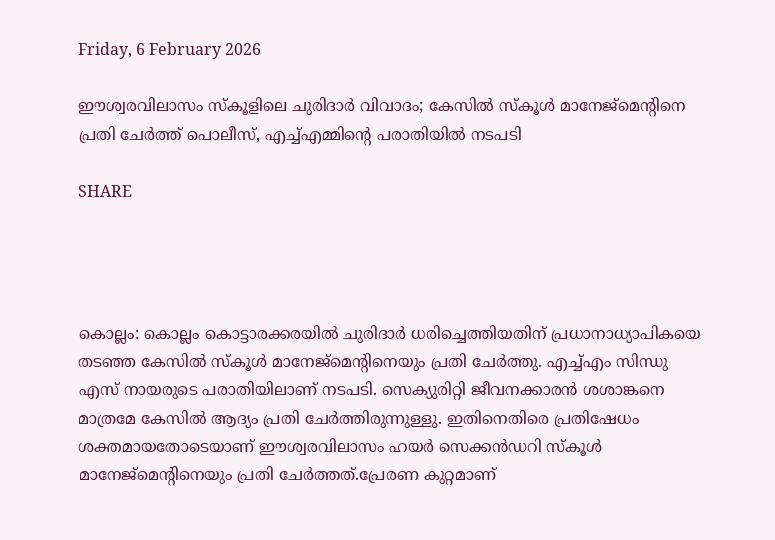Friday, 6 February 2026

ഈശ്വരവിലാസം സ്കൂളിലെ ചുരിദാര്‍ വിവാദം; കേസില്‍ സ്കൂൾ മാനേജ്മെന്‍റിനെ പ്രതി ചേര്‍ത്ത് പൊലീസ്, എച്ച്എമ്മിന്‍റെ പരാതിയിൽ നടപടി

SHARE




കൊല്ലം: കൊല്ലം കൊട്ടാരക്കരയിൽ ചുരിദാർ ധരിച്ചെത്തിയതിന് പ്രധാനാധ്യാപികയെ തടഞ്ഞ കേസില്‍ സ്കൂൾ മാനേജ്മെന്‍റിനെയും പ്രതി ചേർത്തു. എച്ച്എം സിന്ധു എസ് നായരുടെ പരാതിയിലാണ് നടപടി. സെക്യുരിറ്റി ജീവനക്കാരൻ ശശാങ്കനെ മാത്രമേ കേസില്‍ ആദ്യം പ്രതി ചേർത്തിരുന്നുള്ളു. ഇതിനെതിരെ പ്രതിഷേധം ശക്തമായതോടെയാണ് ഈശ്വരവിലാസം ഹയർ സെക്കൻഡറി സ്കൂൾ മാനേജ്മെന്‍റിനെയും പ്രതി ചേർത്തത്.പ്രേരണ കുറ്റമാണ്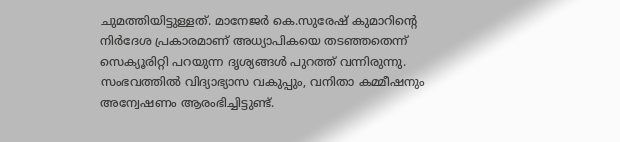ചുമത്തിയിട്ടുള്ളത്. മാനേജർ കെ.സുരേഷ് കുമാറിന്‍റെ നിർദേശ പ്രകാരമാണ് അധ്യാപികയെ തടഞ്ഞതെന്ന് സെക്യൂരിറ്റി പറയുന്ന ദൃശ്യങ്ങൾ പുറത്ത് വന്നിരുന്നു. സംഭവത്തിൽ വിദ്യാഭ്യാസ വകുപ്പും, വനിതാ കമ്മീഷനും അന്വേഷണം ആരംഭിച്ചിട്ടുണ്ട്.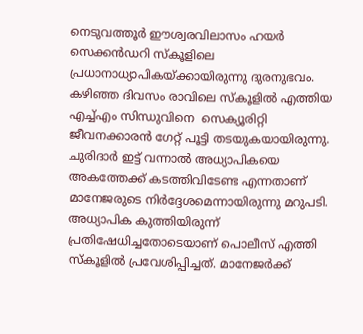നെടുവത്തൂർ ഈശ്വരവിലാസം ഹയർ സെക്കൻഡറി സ്കൂളിലെ പ്രധാനാധ്യാപികയ്ക്കായിരുന്നു ദുരനുഭവം. കഴിഞ്ഞ ദിവസം രാവിലെ സ്കൂളിൽ എത്തിയ എച്ച്എം സിന്ധുവിനെ  സെക്യൂരിറ്റി ജീവനക്കാരൻ ഗേറ്റ് പൂട്ടി തടയുകയായിരുന്നു. ചുരിദാർ ഇട്ട് വന്നാൽ അധ്യാപികയെ അകത്തേക്ക് കടത്തിവിടേണ്ട എന്നതാണ് മാനേജരുടെ നിർദ്ദേശമെന്നായിരുന്നു മറുപടി. അധ്യാപിക കുത്തിയിരുന്ന് പ്രതിഷേധിച്ചതോടെയാണ് പൊലീസ് എത്തി സ്കൂളിൽ പ്രവേശിപ്പിച്ചത്. മാനേജർക്ക്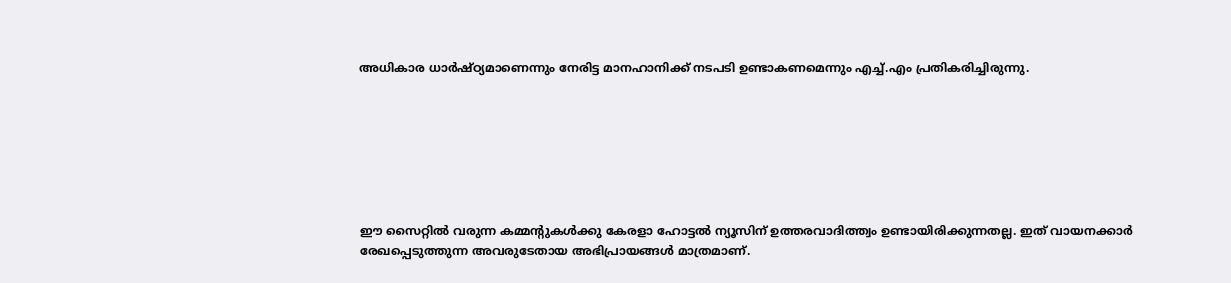അധികാര ധാർഷ്ഠ്യമാണെന്നും നേരിട്ട മാനഹാനിക്ക് നടപടി ഉണ്ടാകണമെന്നും എച്ച്.എം പ്രതികരിച്ചിരുന്നു.







ഈ സൈറ്റിൽ വരുന്ന കമ്മന്റുകൾക്കു കേരളാ ഹോട്ടൽ ന്യൂസിന് ഉത്തരവാദിത്ത്വം ഉണ്ടായിരിക്കുന്നതല്ല. ഇത് വായനക്കാർ രേഖപ്പെടുത്തുന്ന അവരുടേതായ അഭിപ്രായങ്ങൾ മാത്രമാണ്.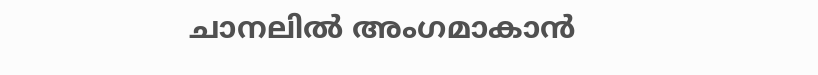ചാനലിൽ അംഗമാകാൻ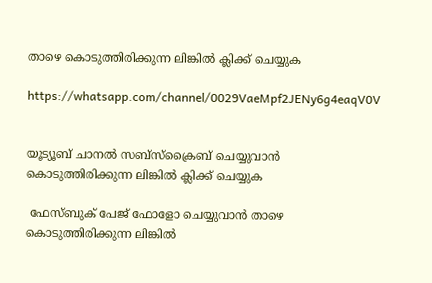താഴെ കൊടുത്തിരിക്കുന്ന ലിങ്കിൽ ക്ലിക്ക് ചെയ്യുക

https://whatsapp.com/channel/0029VaeMpf2JENy6g4eaqV0V


യൂട്യൂബ് ചാനൽ സബ്സ്ക്രൈബ് ചെയ്യുവാൻ കൊടുത്തിരിക്കുന്ന ലിങ്കിൽ ക്ലിക്ക് ചെയ്യുക

 ഫേസ്ബുക് പേജ് ഫോളോ ചെയ്യുവാൻ താഴെ കൊടുത്തിരിക്കുന്ന ലിങ്കിൽ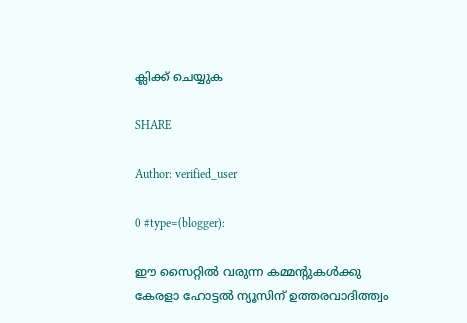ക്ലിക്ക് ചെയ്യുക

SHARE

Author: verified_user

0 #type=(blogger):

ഈ സൈറ്റിൽ വരുന്ന കമ്മന്റുകൾക്കു കേരളാ ഹോട്ടൽ ന്യൂസിന് ഉത്തരവാദിത്ത്വം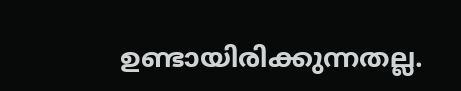ഉണ്ടായിരിക്കുന്നതല്ല.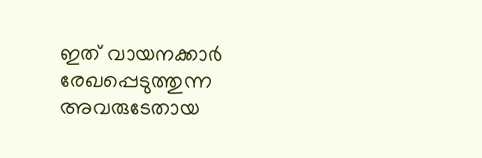ഇത് വായനക്കാർ രേഖപ്പെടുത്തുന്ന അവരുടേതായ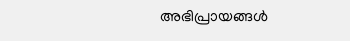അഭിപ്രായങ്ങൾ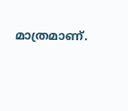മാത്രമാണ്.